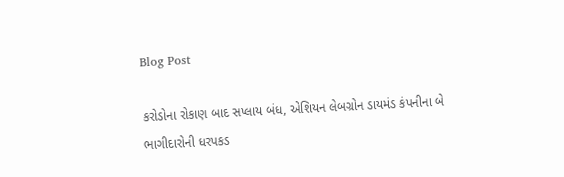Blog Post

કરોડોના રોકાણ બાદ સપ્લાય બંધ, એશિયન લેબગ્રોન ડાયમંડ કંપનીના બે ભાગીદારોની ધરપકડ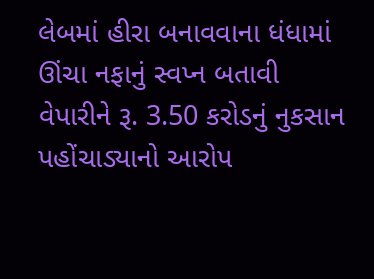લેબમાં હીરા બનાવવાના ધંધામાં ઊંચા નફાનું સ્વપ્ન બતાવી વેપારીને રૂ. 3.50 કરોડનું નુકસાન પહોંચાડ્યાનો આરોપ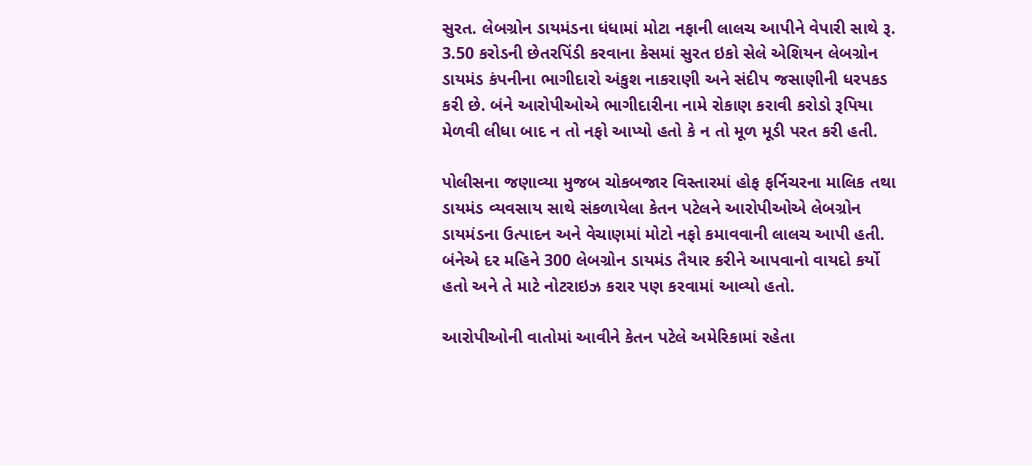સુરત. લેબગ્રોન ડાયમંડના ધંધામાં મોટા નફાની લાલચ આપીને વેપારી સાથે રૂ. 3.50 કરોડની છેતરપિંડી કરવાના કેસમાં સુરત ઇકો સેલે એશિયન લેબગ્રોન ડાયમંડ કંપનીના ભાગીદારો અંકુશ નાકરાણી અને સંદીપ જસાણીની ધરપકડ કરી છે. બંને આરોપીઓએ ભાગીદારીના નામે રોકાણ કરાવી કરોડો રૂપિયા મેળવી લીધા બાદ ન તો નફો આપ્યો હતો કે ન તો મૂળ મૂડી પરત કરી હતી.

પોલીસના જણાવ્યા મુજબ ચોકબજાર વિસ્તારમાં હોફ ફર્નિચરના માલિક તથા ડાયમંડ વ્યવસાય સાથે સંકળાયેલા કેતન પટેલને આરોપીઓએ લેબગ્રોન ડાયમંડના ઉત્પાદન અને વેચાણમાં મોટો નફો કમાવવાની લાલચ આપી હતી. બંનેએ દર મહિને 300 લેબગ્રોન ડાયમંડ તૈયાર કરીને આપવાનો વાયદો કર્યો હતો અને તે માટે નોટરાઇઝ કરાર પણ કરવામાં આવ્યો હતો.

આરોપીઓની વાતોમાં આવીને કેતન પટેલે અમેરિકામાં રહેતા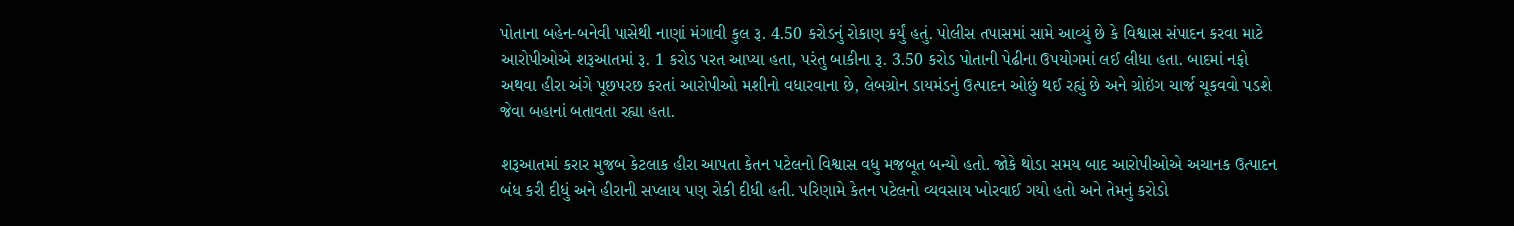પોતાના બહેન-બનેવી પાસેથી નાણાં મંગાવી કુલ રૂ. 4.50 કરોડનું રોકાણ કર્યું હતું. પોલીસ તપાસમાં સામે આવ્યું છે કે વિશ્વાસ સંપાદન કરવા માટે આરોપીઓએ શરૂઆતમાં રૂ. 1 કરોડ પરત આપ્યા હતા, પરંતુ બાકીના રૂ. 3.50 કરોડ પોતાની પેઢીના ઉપયોગમાં લઈ લીધા હતા. બાદમાં નફો અથવા હીરા અંગે પૂછપરછ કરતાં આરોપીઓ મશીનો વધારવાના છે, લેબગ્રોન ડાયમંડનું ઉત્પાદન ઓછું થઈ રહ્યું છે અને ગ્રોઇંગ ચાર્જ ચૂકવવો પડશે જેવા બહાનાં બતાવતા રહ્યા હતા.

શરૂઆતમાં કરાર મુજબ કેટલાક હીરા આપતા કેતન પટેલનો વિશ્વાસ વધુ મજબૂત બન્યો હતો. જોકે થોડા સમય બાદ આરોપીઓએ અચાનક ઉત્પાદન બંધ કરી દીધું અને હીરાની સપ્લાય પણ રોકી દીધી હતી. પરિણામે કેતન પટેલનો વ્યવસાય ખોરવાઈ ગયો હતો અને તેમનું કરોડો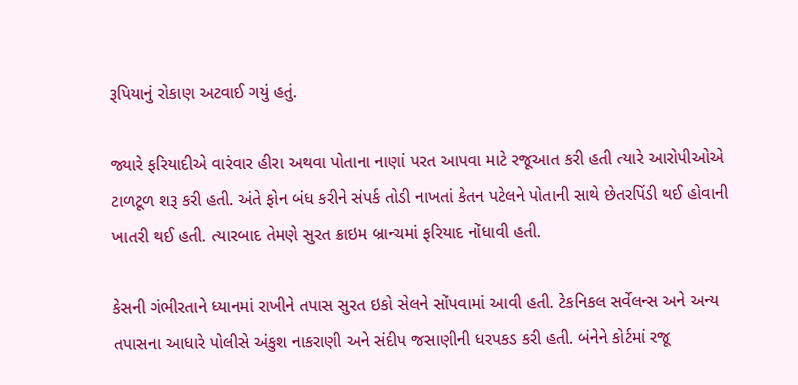રૂપિયાનું રોકાણ અટવાઈ ગયું હતું.

જ્યારે ફરિયાદીએ વારંવાર હીરા અથવા પોતાના નાણાં પરત આપવા માટે રજૂઆત કરી હતી ત્યારે આરોપીઓએ ટાળટૂળ શરૂ કરી હતી. અંતે ફોન બંધ કરીને સંપર્ક તોડી નાખતાં કેતન પટેલને પોતાની સાથે છેતરપિંડી થઈ હોવાની ખાતરી થઈ હતી. ત્યારબાદ તેમણે સુરત ક્રાઇમ બ્રાન્ચમાં ફરિયાદ નોંધાવી હતી.

કેસની ગંભીરતાને ધ્યાનમાં રાખીને તપાસ સુરત ઇકો સેલને સોંપવામાં આવી હતી. ટેકનિકલ સર્વેલન્સ અને અન્ય તપાસના આધારે પોલીસે અંકુશ નાકરાણી અને સંદીપ જસાણીની ધરપકડ કરી હતી. બંનેને કોર્ટમાં રજૂ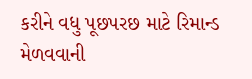કરીને વધુ પૂછપરછ માટે રિમાન્ડ મેળવવાની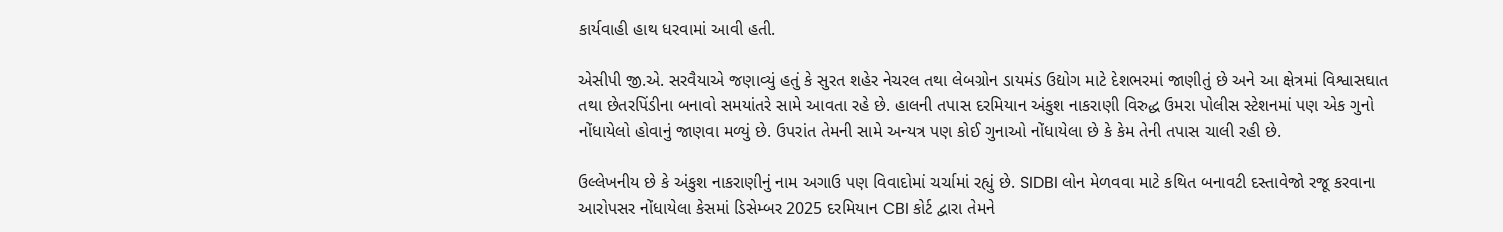કાર્યવાહી હાથ ધરવામાં આવી હતી.

એસીપી જી.એ. સરવૈયાએ જણાવ્યું હતું કે સુરત શહેર નેચરલ તથા લેબગ્રોન ડાયમંડ ઉદ્યોગ માટે દેશભરમાં જાણીતું છે અને આ ક્ષેત્રમાં વિશ્વાસઘાત તથા છેતરપિંડીના બનાવો સમયાંતરે સામે આવતા રહે છે. હાલની તપાસ દરમિયાન અંકુશ નાકરાણી વિરુદ્ધ ઉમરા પોલીસ સ્ટેશનમાં પણ એક ગુનો નોંધાયેલો હોવાનું જાણવા મળ્યું છે. ઉપરાંત તેમની સામે અન્યત્ર પણ કોઈ ગુનાઓ નોંધાયેલા છે કે કેમ તેની તપાસ ચાલી રહી છે.

ઉલ્લેખનીય છે કે અંકુશ નાકરાણીનું નામ અગાઉ પણ વિવાદોમાં ચર્ચામાં રહ્યું છે. SIDBI લોન મેળવવા માટે કથિત બનાવટી દસ્તાવેજો રજૂ કરવાના આરોપસર નોંધાયેલા કેસમાં ડિસેમ્બર 2025 દરમિયાન CBI કોર્ટ દ્વારા તેમને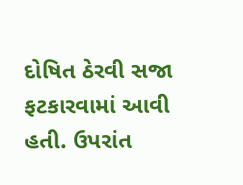દોષિત ઠેરવી સજા ફટકારવામાં આવી હતી. ઉપરાંત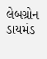લેબગ્રોન ડાયમંડ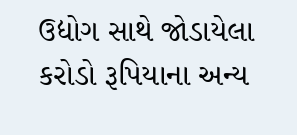ઉદ્યોગ સાથે જોડાયેલા કરોડો રૂપિયાના અન્ય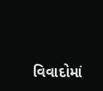વિવાદોમાં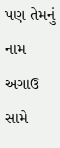પણ તેમનું નામ અગાઉ સામે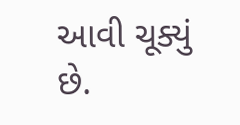આવી ચૂક્યું છે.